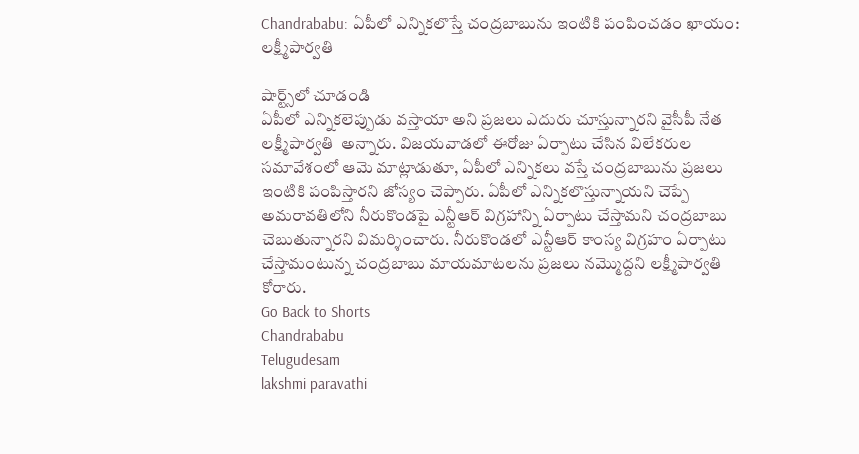Chandrababu: ఏపీలో ఎన్నికలొస్తే చంద్రబాబును ఇంటికి పంపించడం ఖాయం: లక్ష్మీపార్వతి

షార్ట్స్‌లో చూడండి
ఏపీలో ఎన్నికలెప్పుడు వస్తాయా అని ప్రజలు ఎదురు చూస్తున్నారని వైసీపీ నేత లక్ష్మీపార్వతి  అన్నారు. విజయవాడలో ఈరోజు ఏర్పాటు చేసిన విలేకరుల సమావేశంలో ఆమె మాట్లాడుతూ, ఏపీలో ఎన్నికలు వస్తే చంద్రబాబును ప్రజలు ఇంటికి పంపిస్తారని జోస్యం చెప్పారు. ఏపీలో ఎన్నికలొస్తున్నాయని చెప్పే అమరావతిలోని నీరుకొండపై ఎన్టీఆర్ విగ్రహాన్ని ఏర్పాటు చేస్తామని చంద్రబాబు చెబుతున్నారని విమర్శించారు. నీరుకొండలో ఎన్టీఆర్ కాంస్య విగ్రహం ఏర్పాటు చేస్తామంటున్న చంద్రబాబు మాయమాటలను ప్రజలు నమ్మొద్దని లక్ష్మీపార్వతి కోరారు.
Go Back to Shorts
Chandrababu
Telugudesam
lakshmi paravathi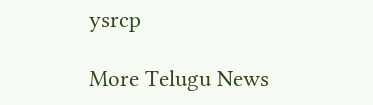ysrcp

More Telugu News